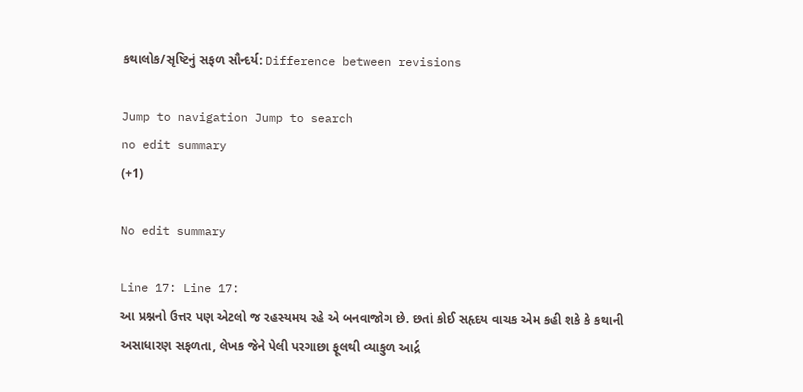કથાલોક/સૃષ્ટિનું સફળ સૌન્દર્ય: Difference between revisions

Jump to navigation Jump to search
no edit summary
(+1)

No edit summary

Line 17: Line 17:
આ પ્રશ્નનો ઉત્તર પણ એટલો જ રહસ્યમય રહે એ બનવાજોગ છે. છતાં કોઈ સહૃદય વાચક એમ કહી શકે કે કથાની અસાધારણ સફળતા, લેખક જેને પેલી પરગાછા ફૂલથી વ્યાકુળ આર્દ્ર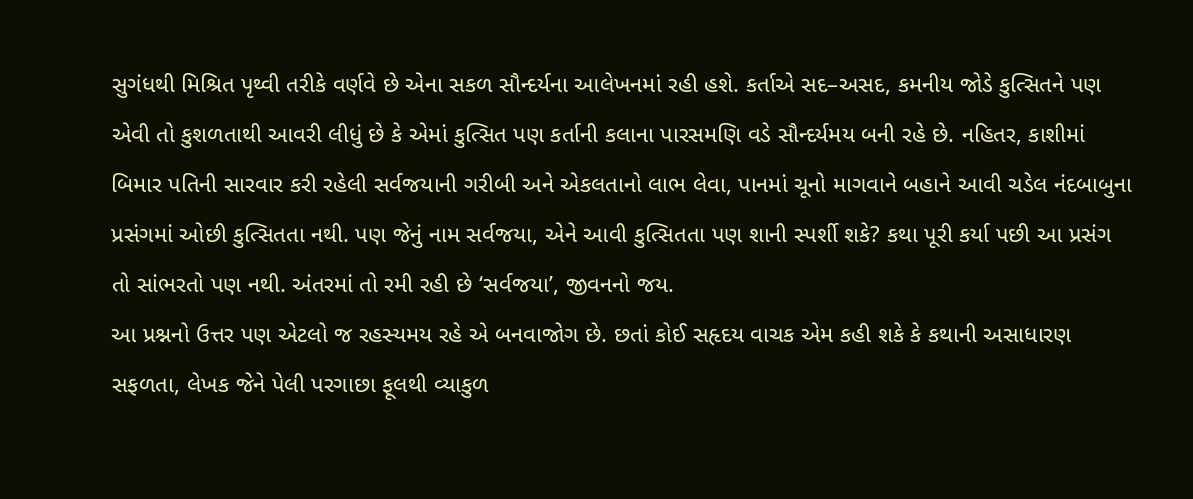સુગંધથી મિશ્રિત પૃથ્વી તરીકે વર્ણવે છે એના સકળ સૌન્દર્યના આલેખનમાં રહી હશે. કર્તાએ સદ–અસદ, કમનીય જોડે કુત્સિતને પણ એવી તો કુશળતાથી આવરી લીધું છે કે એમાં કુત્સિત પણ કર્તાની કલાના પારસમણિ વડે સૌન્દર્યમય બની રહે છે. નહિતર, કાશીમાં બિમાર પતિની સારવાર કરી રહેલી સર્વજયાની ગરીબી અને એકલતાનો લાભ લેવા, પાનમાં ચૂનો માગવાને બહાને આવી ચડેલ નંદબાબુના પ્રસંગમાં ઓછી કુત્સિતતા નથી. પણ જેનું નામ સર્વજયા, એને આવી કુત્સિતતા પણ શાની સ્પર્શી શકે? કથા પૂરી કર્યા પછી આ પ્રસંગ તો સાંભરતો પણ નથી. અંતરમાં તો રમી રહી છે ‘સર્વજયા’, જીવનનો જય.
આ પ્રશ્નનો ઉત્તર પણ એટલો જ રહસ્યમય રહે એ બનવાજોગ છે. છતાં કોઈ સહૃદય વાચક એમ કહી શકે કે કથાની અસાધારણ સફળતા, લેખક જેને પેલી પરગાછા ફૂલથી વ્યાકુળ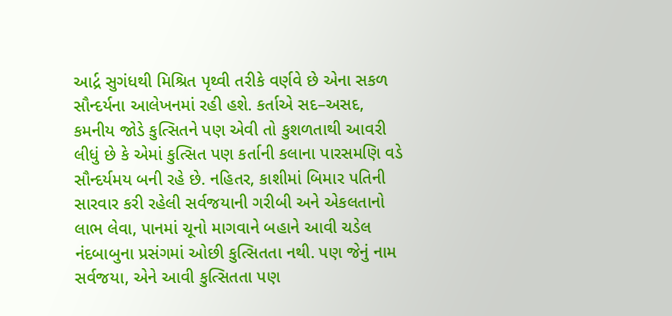આર્દ્ર સુગંધથી મિશ્રિત પૃથ્વી તરીકે વર્ણવે છે એના સકળ સૌન્દર્યના આલેખનમાં રહી હશે. કર્તાએ સદ–અસદ, કમનીય જોડે કુત્સિતને પણ એવી તો કુશળતાથી આવરી લીધું છે કે એમાં કુત્સિત પણ કર્તાની કલાના પારસમણિ વડે સૌન્દર્યમય બની રહે છે. નહિતર, કાશીમાં બિમાર પતિની સારવાર કરી રહેલી સર્વજયાની ગરીબી અને એકલતાનો લાભ લેવા, પાનમાં ચૂનો માગવાને બહાને આવી ચડેલ નંદબાબુના પ્રસંગમાં ઓછી કુત્સિતતા નથી. પણ જેનું નામ સર્વજયા, એને આવી કુત્સિતતા પણ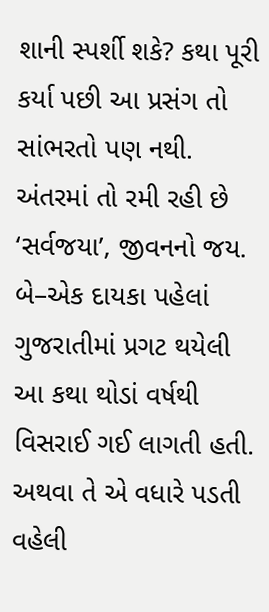શાની સ્પર્શી શકે? કથા પૂરી કર્યા પછી આ પ્રસંગ તો સાંભરતો પણ નથી. અંતરમાં તો રમી રહી છે ‘સર્વજયા’, જીવનનો જય.
બે–એક દાયકા પહેલાં ગુજરાતીમાં પ્રગટ થયેલી આ કથા થોડાં વર્ષથી વિસરાઈ ગઈ લાગતી હતી. અથવા તે એ વધારે પડતી વહેલી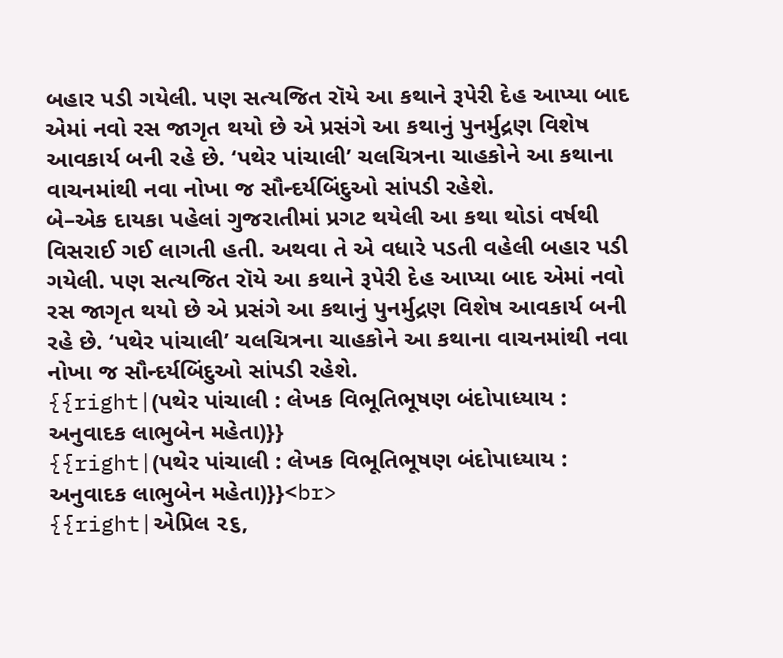બહાર પડી ગયેલી. પણ સત્યજિત રૉયે આ કથાને રૂપેરી દેહ આપ્યા બાદ એમાં નવો રસ જાગૃત થયો છે એ પ્રસંગે આ કથાનું પુનર્મુદ્રણ વિશેષ આવકાર્ય બની રહે છે. ‘પથેર પાંચાલી’ ચલચિત્રના ચાહકોને આ કથાના વાચનમાંથી નવા નોખા જ સૌન્દર્યબિંદુઓ સાંપડી રહેશે.
બે–એક દાયકા પહેલાં ગુજરાતીમાં પ્રગટ થયેલી આ કથા થોડાં વર્ષથી વિસરાઈ ગઈ લાગતી હતી. અથવા તે એ વધારે પડતી વહેલી બહાર પડી ગયેલી. પણ સત્યજિત રૉયે આ કથાને રૂપેરી દેહ આપ્યા બાદ એમાં નવો રસ જાગૃત થયો છે એ પ્રસંગે આ કથાનું પુનર્મુદ્રણ વિશેષ આવકાર્ય બની રહે છે. ‘પથેર પાંચાલી’ ચલચિત્રના ચાહકોને આ કથાના વાચનમાંથી નવા નોખા જ સૌન્દર્યબિંદુઓ સાંપડી રહેશે.
{{right|(પથેર પાંચાલી : લેખક વિભૂતિભૂષણ બંદોપાધ્યાય : અનુવાદક લાભુબેન મહેતા)}}
{{right|(પથેર પાંચાલી : લેખક વિભૂતિભૂષણ બંદોપાધ્યાય : અનુવાદક લાભુબેન મહેતા)}}<br>
{{right|એપ્રિલ ૨૬,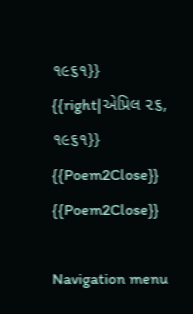૧૯૬૧}}
{{right|એપ્રિલ ૨૬, ૧૯૬૧}}
{{Poem2Close}}
{{Poem2Close}}

Navigation menu